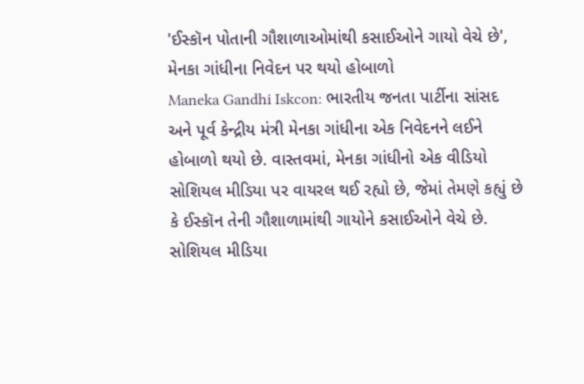'ઈસ્કૉન પોતાની ગૌશાળાઓમાંથી કસાઈઓને ગાયો વેચે છે', મેનકા ગાંધીના નિવેદન પર થયો હોબાળો
Maneka Gandhi Iskcon: ભારતીય જનતા પાર્ટીના સાંસદ અને પૂર્વ કેન્દ્રીય મંત્રી મેનકા ગાંધીના એક નિવેદનને લઈને હોબાળો થયો છે. વાસ્તવમાં, મેનકા ગાંધીનો એક વીડિયો સોશિયલ મીડિયા પર વાયરલ થઈ રહ્યો છે, જેમાં તેમણે કહ્યું છે કે ઈસ્કૉન તેની ગૌશાળામાંથી ગાયોને કસાઈઓને વેચે છે.
સોશિયલ મીડિયા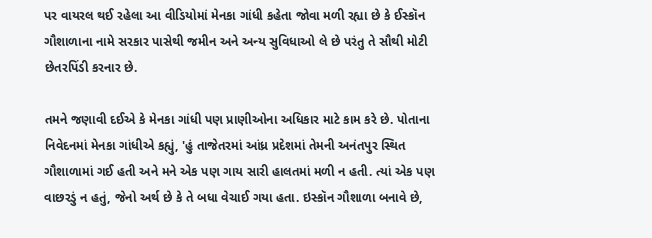પર વાયરલ થઈ રહેલા આ વીડિયોમાં મેનકા ગાંધી કહેતા જોવા મળી રહ્યા છે કે ઈસ્કૉન ગૌશાળાના નામે સરકાર પાસેથી જમીન અને અન્ય સુવિધાઓ લે છે પરંતુ તે સૌથી મોટી છેતરપિંડી કરનાર છે.

તમને જણાવી દઈએ કે મેનકા ગાંધી પણ પ્રાણીઓના અધિકાર માટે કામ કરે છે. પોતાના નિવેદનમાં મેનકા ગાંધીએ કહ્યું, 'હું તાજેતરમાં આંધ્ર પ્રદેશમાં તેમની અનંતપુર સ્થિત ગૌશાળામાં ગઈ હતી અને મને એક પણ ગાય સારી હાલતમાં મળી ન હતી. ત્યાં એક પણ વાછરડું ન હતું, જેનો અર્થ છે કે તે બધા વેચાઈ ગયા હતા. ઇસ્કૉન ગૌશાળા બનાવે છે,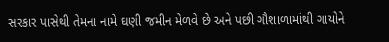સરકાર પાસેથી તેમના નામે ઘણી જમીન મેળવે છે અને પછી ગૌશાળામાંથી ગાયોને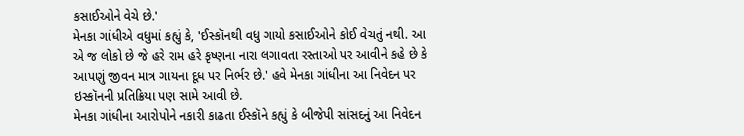કસાઈઓને વેચે છે.'
મેનકા ગાંધીએ વધુમાં કહ્યું કે, 'ઈસ્કૉનથી વધુ ગાયો કસાઈઓને કોઈ વેચતું નથી. આ એ જ લોકો છે જે હરે રામ હરે કૃષ્ણના નારા લગાવતા રસ્તાઓ પર આવીને કહે છે કે આપણું જીવન માત્ર ગાયના દૂધ પર નિર્ભર છે.' હવે મેનકા ગાંધીના આ નિવેદન પર ઇસ્કૉનની પ્રતિક્રિયા પણ સામે આવી છે.
મેનકા ગાંધીના આરોપોને નકારી કાઢતા ઈસ્કૉને કહ્યું કે બીજેપી સાંસદનું આ નિવેદન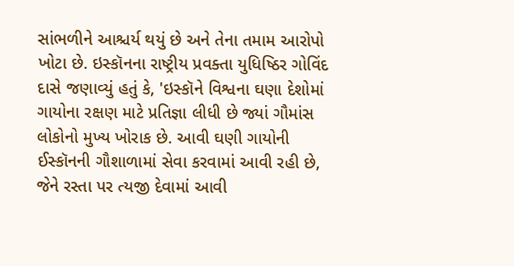સાંભળીને આશ્ચર્ય થયું છે અને તેના તમામ આરોપો ખોટા છે. ઇસ્કૉનના રાષ્ટ્રીય પ્રવક્તા યુધિષ્ઠિર ગોવિંદ દાસે જણાવ્યું હતું કે, 'ઇસ્કૉને વિશ્વના ઘણા દેશોમાં ગાયોના રક્ષણ માટે પ્રતિજ્ઞા લીધી છે જ્યાં ગૌમાંસ લોકોનો મુખ્ય ખોરાક છે. આવી ઘણી ગાયોની ઈસ્કૉનની ગૌશાળામાં સેવા કરવામાં આવી રહી છે, જેને રસ્તા પર ત્યજી દેવામાં આવી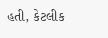હતી, કેટલીક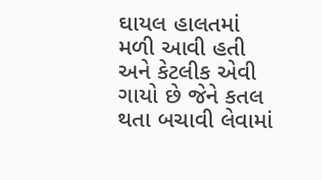ઘાયલ હાલતમાં મળી આવી હતી અને કેટલીક એવી ગાયો છે જેને કતલ થતા બચાવી લેવામાં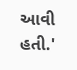આવી હતી.'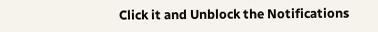Click it and Unblock the Notifications